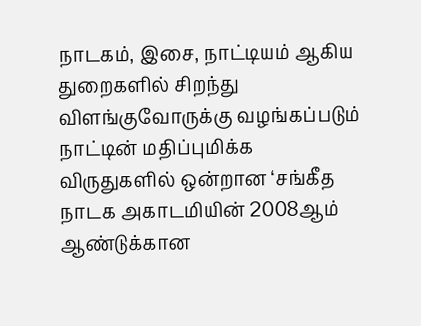நாடகம், இசை, நாட்டியம் ஆகிய துறைகளில் சிறந்து விளங்குவோருக்கு வழங்கப்படும்
நாட்டின் மதிப்புமிக்க விருதுகளில் ஒன்றான ‘சங்கீத நாடக அகாடமியின் 2008ஆம்
ஆண்டுக்கான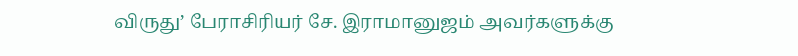விருது’ பேராசிரியர் சே. இராமானுஜம் அவர்களுக்கு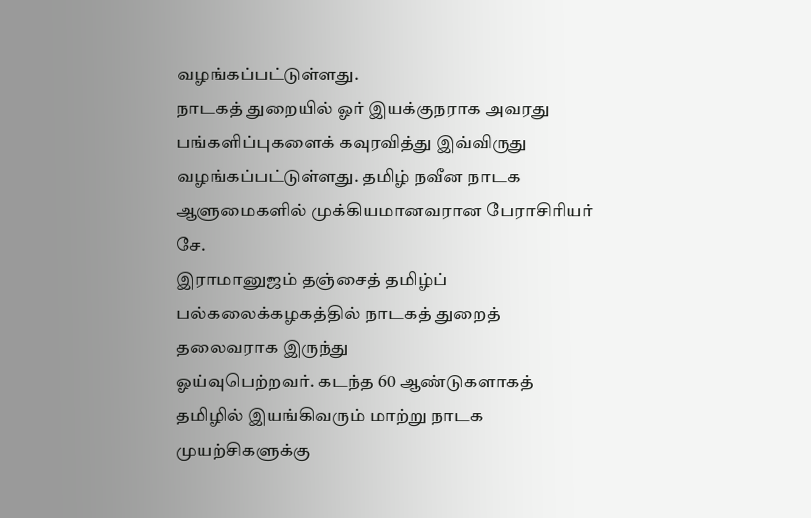வழங்கப்பட்டுள்ளது.
நாடகத் துறையில் ஓர் இயக்குநராக அவரது பங்களிப்புகளைக் கவுரவித்து இவ்விருது
வழங்கப்பட்டுள்ளது. தமிழ் நவீன நாடக ஆளுமைகளில் முக்கியமானவரான பேராசிரியர் சே.
இராமானுஜம் தஞ்சைத் தமிழ்ப் பல்கலைக்கழகத்தில் நாடகத் துறைத் தலைவராக இருந்து
ஓய்வுபெற்றவர். கடந்த 60 ஆண்டுகளாகத் தமிழில் இயங்கிவரும் மாற்று நாடக
முயற்சிகளுக்கு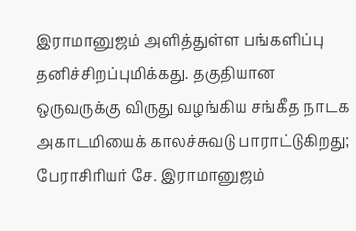இராமானுஜம் அளித்துள்ள பங்களிப்பு தனிச்சிறப்புமிக்கது. தகுதியான
ஒருவருக்கு விருது வழங்கிய சங்கீத நாடக அகாடமியைக் காலச்சுவடு பாராட்டுகிறது;
பேராசிரியர் சே. இராமானுஜம்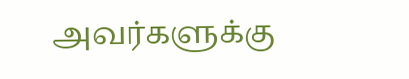அவர்களுக்கு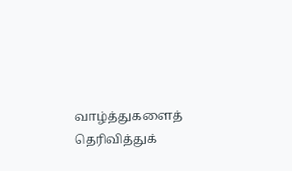வாழ்த்துகளைத் தெரிவித்துக்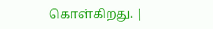கொள்கிறது. |